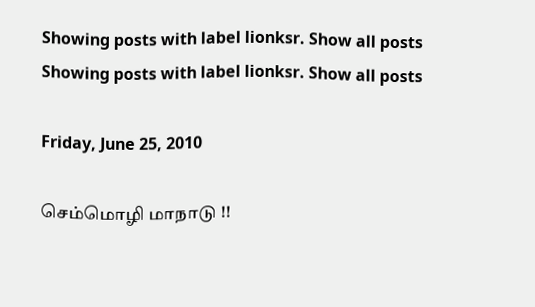Showing posts with label lionksr. Show all posts
Showing posts with label lionksr. Show all posts

Friday, June 25, 2010

செம்மொழி மாநாடு !!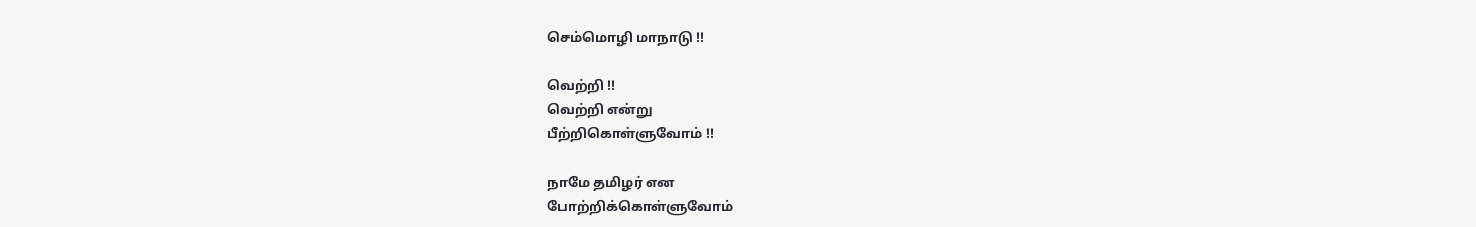செம்மொழி மாநாடு !!

வெற்றி !!
வெற்றி என்று
பீற்றிகொள்ளுவோம் !!

நாமே தமிழர் என
போற்றிக்கொள்ளுவோம்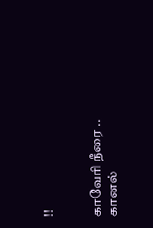!!


காவேரி நீரை ..
கானல்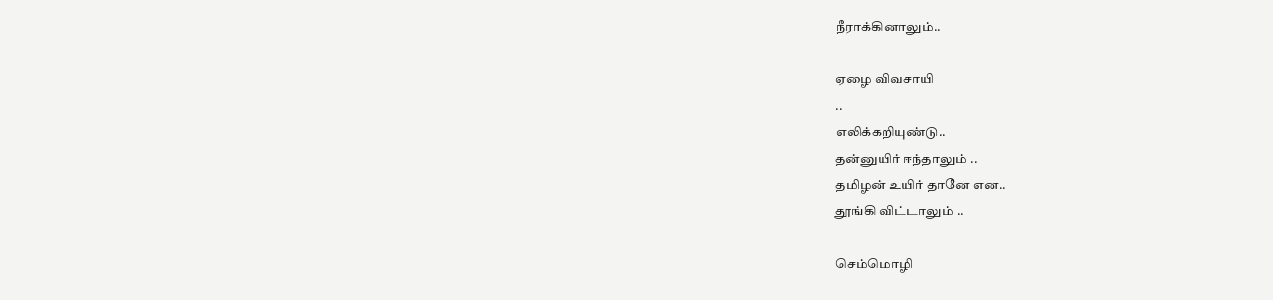நீராக்கினாலும்..

ஏழை விவசாயி
..
எலிக்கறியுண்டு..
தன்னுயிர் ஈந்தாலும் ..
தமிழன் உயிர் தானே என..
தூங்கி விட்டாலும் ..

செம்மொழி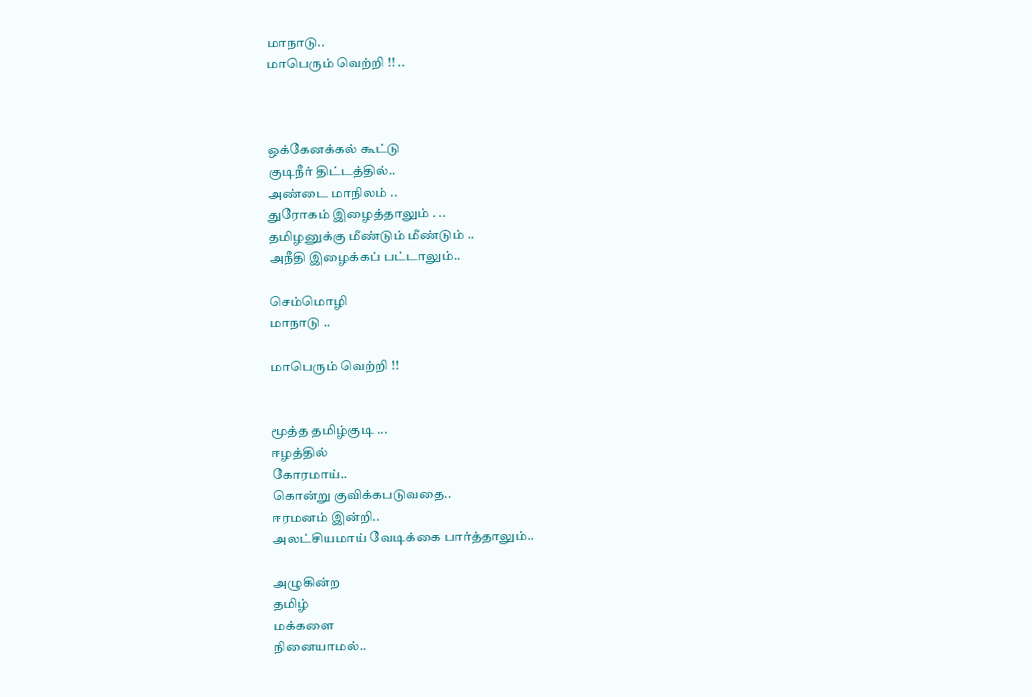மாநாடு..
மாபெரும் வெற்றி !! ..



ஒக்கேனக்கல் கூட்டு
குடிநீர் திட்டத்தில்..
அண்டை மாநிலம் ..
துரோகம் இழைத்தாலும் . ..
தமிழனுக்கு மீண்டும் மீண்டும் ..
அநீதி இழைக்கப் பட்டாலும்..

செம்மொழி
மாநாடு ..

மாபெரும் வெற்றி !!


மூத்த தமிழ்குடி ...
ஈழத்தில்
கோரமாய்..
கொன்று குவிக்கபடுவதை..
ஈரமனம் இன்றி..
அலட்சியமாய் வேடிக்கை பார்த்தாலும்..

அழுகின்ற
தமிழ்
மக்களை
நினையாமல்..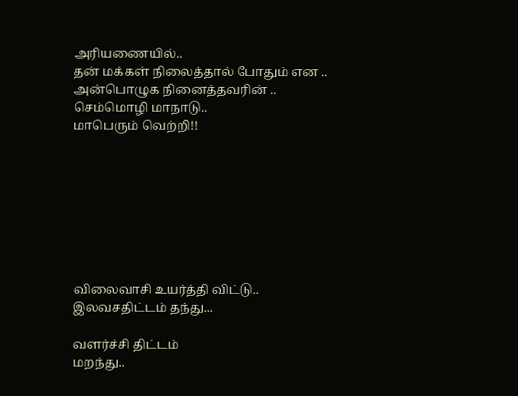அரியணையில்..
தன் மக்கள் நிலைத்தால் போதும் என ..
அன்பொழுக நினைத்தவரின் ..
செம்மொழி மாநாடு..
மாபெரும் வெற்றி!!








விலைவாசி உயர்த்தி விட்டு..
இலவசதிட்டம் தந்து...

வளர்ச்சி திட்டம்
மறந்து..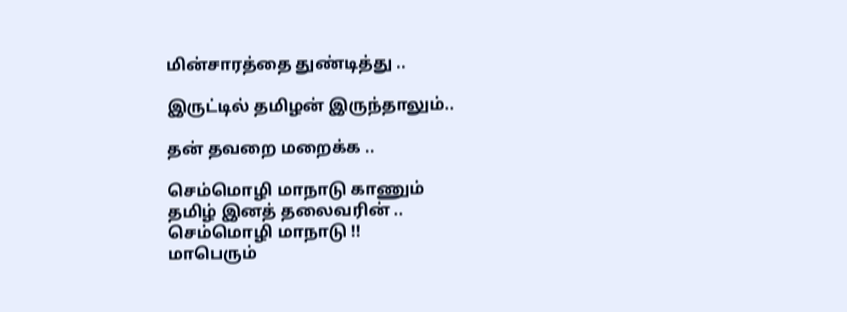மின்சாரத்தை துண்டித்து ..

இருட்டில் தமிழன் இருந்தாலும்..

தன் தவறை மறைக்க ..

செம்மொழி மாநாடு காணும்
தமிழ் இனத் தலைவரின் ..
செம்மொழி மாநாடு !!
மாபெரும்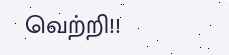வெற்றி!!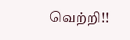வெற்றி!!